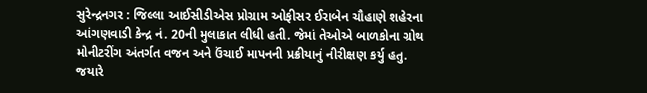સુરેન્દ્રનગર : જિલ્લા આઈસીડીએસ પ્રોગ્રામ ઓફીસર ઈરાબેન ચૌહાણે શહેરના આંગણવાડી કેન્દ્ર નં. 20ની મુલાકાત લીધી હતી. જેમાં તેઓએ બાળકોના ગ્રોથ મોનીટરીંગ અંતર્ગત વજન અને ઉંચાઈ માપનની પ્રક્રીયાનું નીરીક્ષણ કર્યુ હતુ. જયારે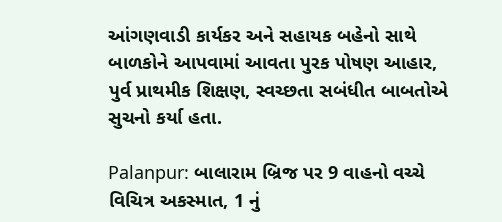આંગણવાડી કાર્યકર અને સહાયક બહેનો સાથે બાળકોને આપવામાં આવતા પુરક પોષણ આહાર, પુર્વ પ્રાથમીક શિક્ષણ, સ્વચ્છતા સબંધીત બાબતોએ સુચનો કર્યા હતા.

Palanpur: બાલારામ બ્રિજ પર 9 વાહનો વચ્ચે વિચિત્ર અકસ્માત, 1 નું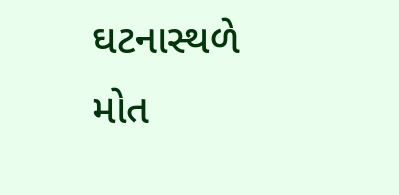ઘટનાસ્થળે મોત